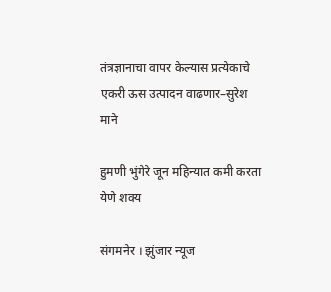तंत्रज्ञानाचा वापर केल्यास प्रत्येकाचे एकरी ऊस उत्पादन वाढणार–सुरेश माने

हुमणी भुंगेरे जून महिन्यात कमी करता येणे शक्य

संगमनेर । झुंजार न्यूज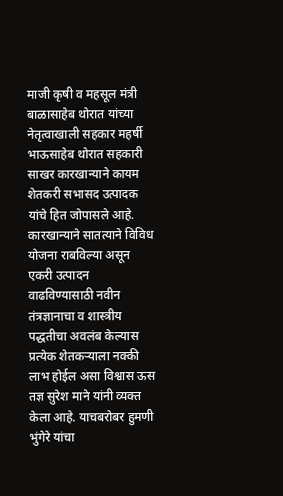माजी कृषी व महसूल मंत्री बाळासाहेब थोरात यांच्या नेतृत्वाखाली सहकार महर्षी भाऊसाहेब थोरात सहकारी साखर कारखान्याने कायम शेतकरी सभासद उत्पादक यांचे हित जोपासले आहे. कारखान्याने सातत्याने विविध योजना राबविल्या असून एकरी उत्पादन वाढविण्यासाठी नवीन तंत्रज्ञानाचा व शास्त्रीय पद्धतीचा अवलंब केल्यास प्रत्येक शेतकऱ्याला नक्की लाभ होईल असा विश्वास ऊस तज्ञ सुरेश माने यांनी व्यक्त केला आहे. याचबरोबर हुमणी भुंगेरे यांचा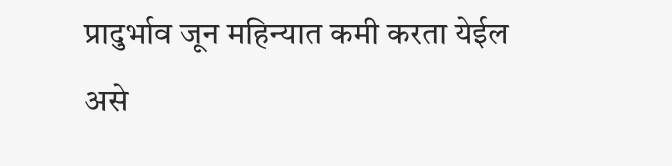प्रादुर्भाव जून महिन्यात कमी करता येईल असे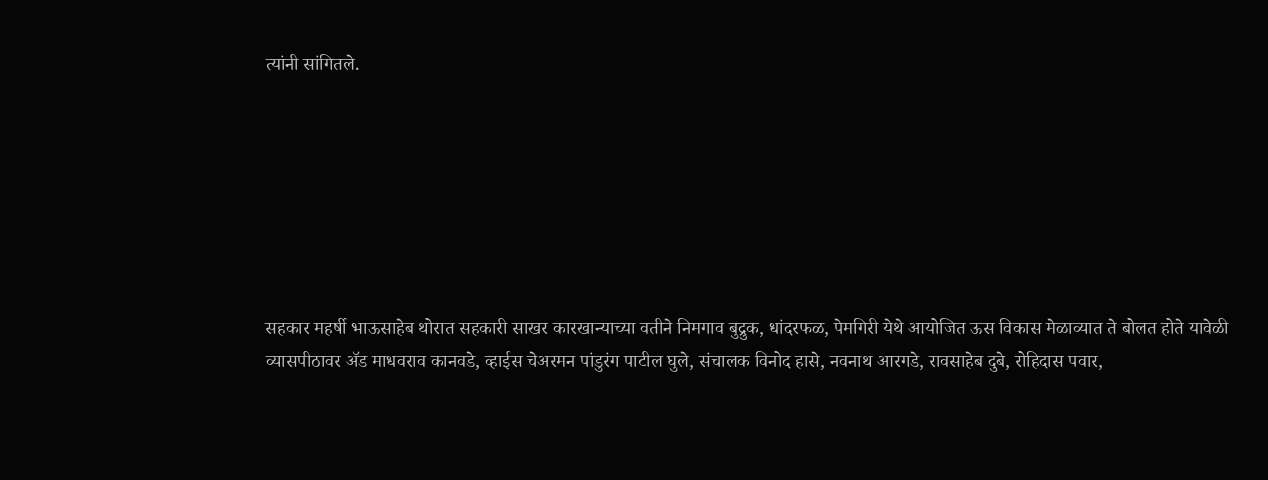त्यांनी सांगितले.







सहकार महर्षी भाऊसाहेब थोरात सहकारी साखर कारखान्याच्या वतीने निमगाव बुद्रुक, धांदरफळ, पेमगिरी येथे आयोजित ऊस विकास मेळाव्यात ते बोलत होते यावेळी व्यासपीठावर ॲड माधवराव कानवडे, व्हाईस चेअरमन पांडुरंग पाटील घुले, संचालक विनोद हासे, नवनाथ आरगडे, रावसाहेब दुबे, रोहिदास पवार,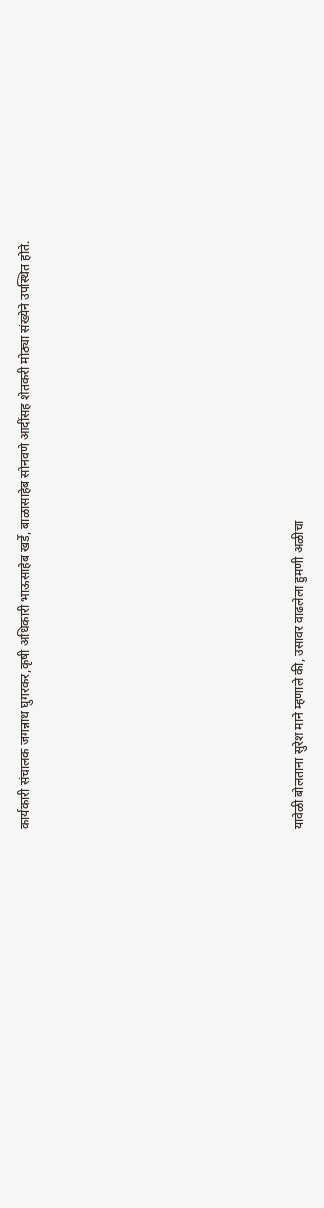कार्यकारी संचालक जगन्नाथ घुगरकर,कृषी अधिकारी भाऊसाहेब खर्डे, बाळासाहेब सोनवणे आदींसह शेतकरी मोठ्या संख्येने उपस्थित होते.









यावेळी बोलताना सुरेश माने म्हणाले की, उसावर वाढलेला हुमणी अळीचा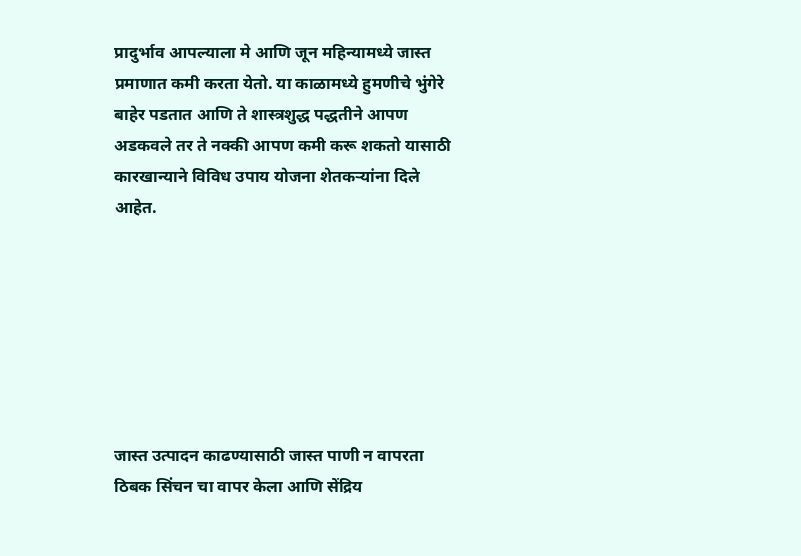प्रादुर्भाव आपल्याला मे आणि जून महिन्यामध्ये जास्त प्रमाणात कमी करता येतो. या काळामध्ये हुमणीचे भुंगेरे बाहेर पडतात आणि ते शास्त्रशुद्ध पद्धतीने आपण अडकवले तर ते नक्की आपण कमी करू शकतो यासाठी कारखान्याने विविध उपाय योजना शेतकऱ्यांना दिले आहेत.







जास्त उत्पादन काढण्यासाठी जास्त पाणी न वापरता ठिबक सिंचन चा वापर केला आणि सेंद्रिय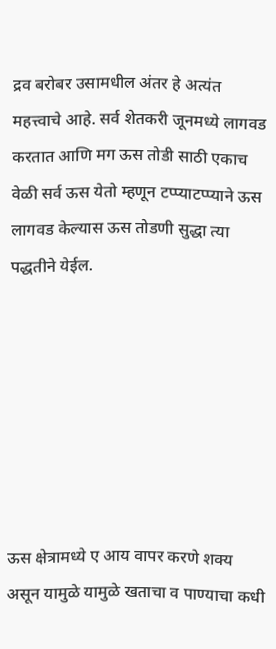द्रव बरोबर उसामधील अंतर हे अत्यंत महत्त्वाचे आहे. सर्व शेतकरी जूनमध्ये लागवड करतात आणि मग ऊस तोडी साठी एकाच वेळी सर्व ऊस येतो म्हणून टप्प्याटप्प्याने ऊस लागवड केल्यास ऊस तोडणी सुद्धा त्या पद्धतीने येईल.







ऊस क्षेत्रामध्ये ए आय वापर करणे शक्य असून यामुळे यामुळे खताचा व पाण्याचा कधी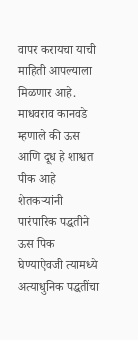वापर करायचा याची माहिती आपल्याला मिळणार आहे. माधवराव कानवडे म्हणाले की ऊस आणि दूध हे शाश्वत पीक आहे शेतकऱ्यांनी पारंपारिक पद्धतीने ऊस पिक घेण्याऐवजी त्यामध्ये अत्याधुनिक पद्धतींचा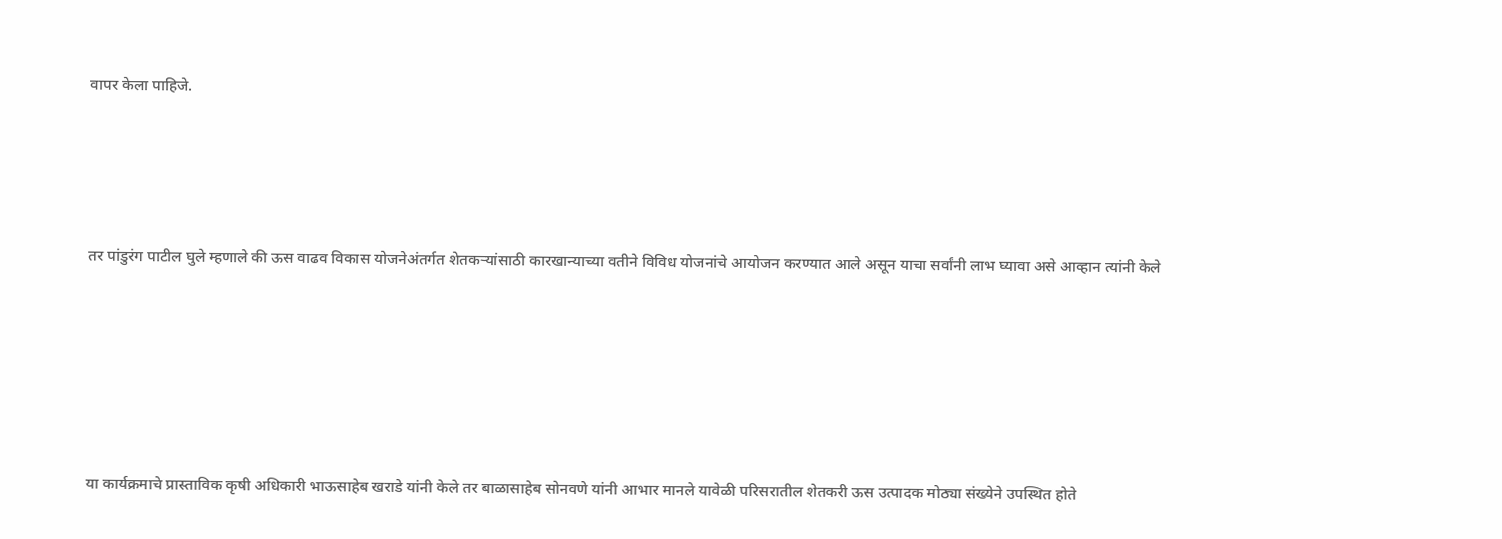वापर केला पाहिजे.





तर पांडुरंग पाटील घुले म्हणाले की ऊस वाढव विकास योजनेअंतर्गत शेतकऱ्यांसाठी कारखान्याच्या वतीने विविध योजनांचे आयोजन करण्यात आले असून याचा सर्वांनी लाभ घ्यावा असे आव्हान त्यांनी केले







या कार्यक्रमाचे प्रास्ताविक कृषी अधिकारी भाऊसाहेब खराडे यांनी केले तर बाळासाहेब सोनवणे यांनी आभार मानले यावेळी परिसरातील शेतकरी ऊस उत्पादक मोठ्या संख्येने उपस्थित होते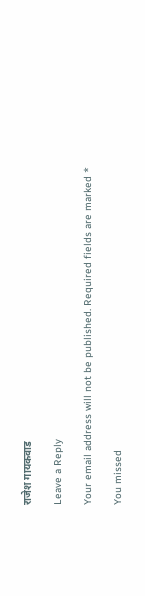राजेश गायकवाड

Leave a Reply

Your email address will not be published. Required fields are marked *

You missed